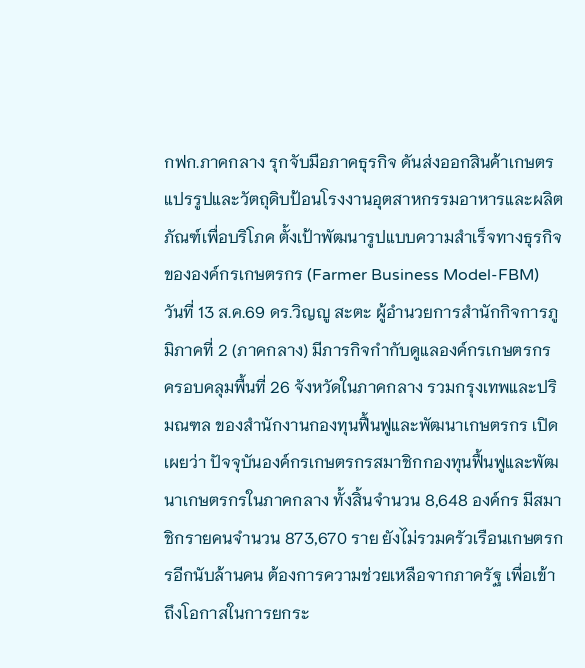กฟก.ภาคกลาง รุกจับมือภาคธุรกิจ ดันส่งออกสินค้าเกษตรแปรรูปและวัตถุดิบป้อนโรงงานอุตสาหกรรมอาหารและผลิตภัณฑ์เพื่อบริโภค ตั้งเป้าพัฒนารูปแบบความสำเร็จทางธุรกิจขององค์กรเกษตรกร (Farmer Business Model-FBM)
วันที่ 13 ส.ค.69 ดร.วิญญู สะตะ ผู้อำนวยการสำนักกิจการภูมิภาคที่ 2 (ภาคกลาง) มีภารกิจกำกับดูแลองค์กรเกษตรกร ครอบคลุมพื้นที่ 26 จังหวัดในภาคกลาง รวมกรุงเทพและปริมณฑล ของสำนักงานกองทุนฟื้นฟูและพัฒนาเกษตรกร เปิดเผยว่า ปัจจุบันองค์กรเกษตรกรสมาชิกกองทุนฟื้นฟูและพัฒนาเกษตรกรในภาคกลาง ทั้งสิ้นจำนวน 8,648 องค์กร มีสมาชิกรายคนจำนวน 873,670 ราย ยังไม่รวมครัวเรือนเกษตรกรอีกนับล้านคน ต้องการความช่วยเหลือจากภาครัฐ เพื่อเข้าถึงโอกาสในการยกระ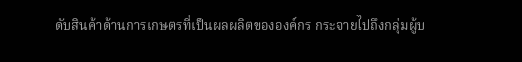ดับสินค้าด้านการเกษตรที่เป็นผลผลิตขององค์กร กระจายไปถึงกลุ่มผู้บ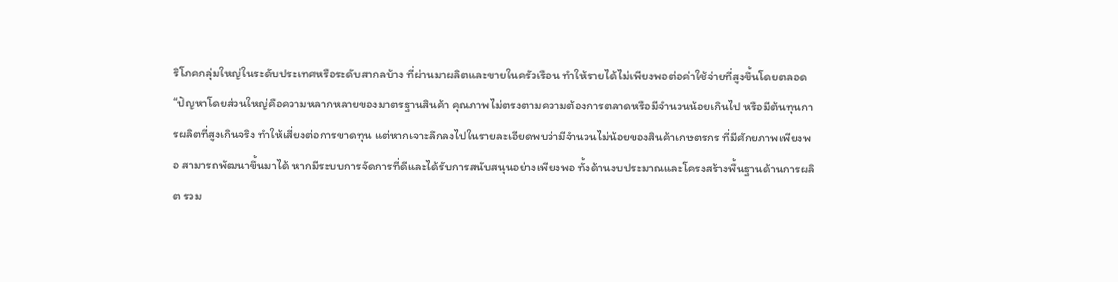ริโภคกลุ่มใหญ่ในระดับประเทศหรือระดับสากลบ้าง ที่ผ่านมาผลิตและขายในครัวเรือน ทำให้รายได้ไม่เพียงพอต่อค่าใช้จ่ายที่สูงขึ้นโดยตลอด
“ปัญหาโดยส่วนใหญ่คือความหลากหลายของมาตรฐานสินค้า คุณภาพไม่ตรงตามความต้องการตลาดหรือมีจำนวนน้อยเกินไป หรือมีต้นทุนการผลิตที่สูงเกินจริง ทำให้เสี่ยงต่อการขาดทุน แต่หากเจาะลึกลงไปในรายละเอียดพบว่ามีจำนวนไม่น้อยของสินค้าเกษตรกร ที่มีศักยภาพเพียงพอ สามารถพัฒนาขึ้นมาได้ หากมีระบบการจัดการที่ดีและได้รับการสนับสนุนอย่างเพียงพอ ทั้งด้านงบประมาณและโครงสร้างพื้นฐานด้านการผลิต รวม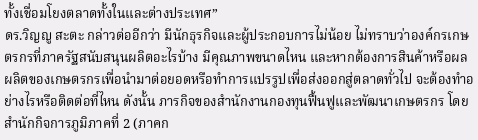ทั้งเชื่อมโยงตลาดทั้งในและต่างประเทศ”
ดร.วิญญู สะตะ กล่าวต่ออีกว่า มีนักธุรกิจและผู้ประกอบการไม่น้อย ไม่ทราบว่าองค์กรเกษตรกรที่ภาครัฐสนับสนุนผลิตอะไรบ้าง มีคุณภาพขนาดไหน และหากต้องการสินค้าหรือผลผลิตของเกษตรกรเพื่อนำมาต่อยอดหรือทำการแปรรูปเพื่อส่งออกสู่ตลาดทั่วไป จะต้องทำอย่างไรหรือติดต่อที่ไหน ดังนั้น ภารกิจของสำนักงานกองทุนฟื้นฟูและพัฒนาเกษตรกร โดยสำนักกิจการภูมิภาคที่ 2 (ภาคก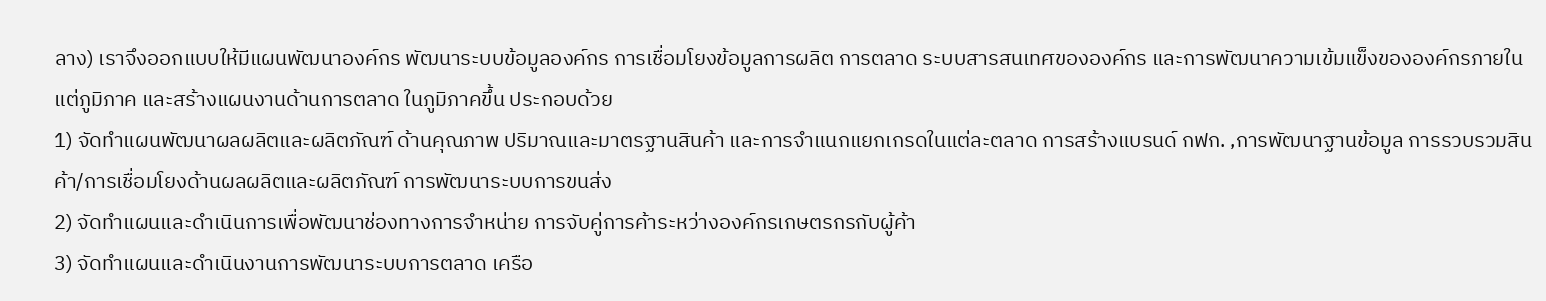ลาง) เราจึงออกแบบให้มีแผนพัฒนาองค์กร พัฒนาระบบข้อมูลองค์กร การเชื่อมโยงข้อมูลการผลิต การตลาด ระบบสารสนเทศขององค์กร และการพัฒนาความเข้มแข็งขององค์กรภายในแต่ภูมิภาค และสร้างแผนงานด้านการตลาด ในภูมิภาคขึ้น ประกอบด้วย
1) จัดทำแผนพัฒนาผลผลิตและผลิตภัณฑ์ ด้านคุณภาพ ปริมาณและมาตรฐานสินค้า และการจำแนกแยกเกรดในแต่ละตลาด การสร้างแบรนด์ กฟก. ,การพัฒนาฐานข้อมูล การรวบรวมสินค้า/การเชื่อมโยงด้านผลผลิตและผลิตภัณฑ์ การพัฒนาระบบการขนส่ง
2) จัดทำแผนและดำเนินการเพื่อพัฒนาช่องทางการจำหน่าย การจับคู่การค้าระหว่างองค์กรเกษตรกรกับผู้ค้า
3) จัดทำแผนและดำเนินงานการพัฒนาระบบการตลาด เครือ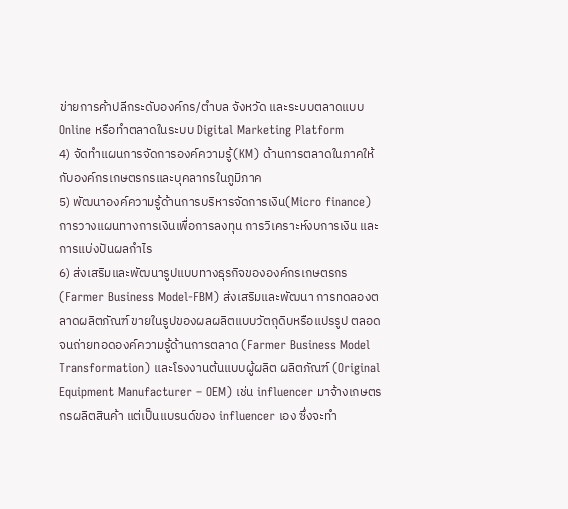ข่ายการค้าปลีกระดับองค์กร/ตำบล จังหวัด และระบบตลาดแบบ Online หรือทำตลาดในระบบ Digital Marketing Platform
4) จัดทำแผนการจัดการองค์ความรู้(KM) ด้านการตลาดในภาคให้กับองค์กรเกษตรกรและบุคลากรในภูมิภาค
5) พัฒนาองค์ความรู้ด้านการบริหารจัดการเงิน(Micro finance) การวางแผนทางการเงินเพื่อการลงทุน การวิเคราะห์งบการเงิน และการแบ่งปันผลกำไร
6) ส่งเสริมและพัฒนารูปแบบทางธุรกิจขององค์กรเกษตรกร(Farmer Business Model-FBM) ส่งเสริมและพัฒนา การทดลองตลาดผลิตภัณฑ์ ขายในรูปของผลผลิตแบบวัตถุดิบหรือแปรรูป ตลอดจนถ่ายทอดองค์ความรู้ด้านการตลาด (Farmer Business Model Transformation) และโรงงานต้นแบบผู้ผลิต ผลิตภัณฑ์ (Original Equipment Manufacturer – OEM) เช่น influencer มาจ้างเกษตรกรผลิตสินค้า แต่เป็นแบรนด์ของ influencer เอง ซึ่งจะทำ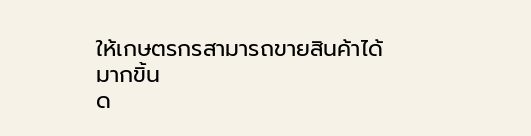ให้เกษตรกรสามารถขายสินค้าได้มากขิ้น
ด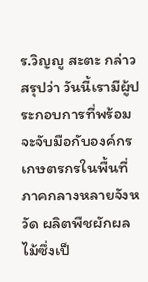ร.วิญญู สะตะ กล่าวสรุปว่า วันนี้เรามีผู้ประกอบการที่พร้อมจะจับมือกับองค์กรเกษตรกรในพื้นที่ภาคกลางหลายจังหวัด ผลิตพืชผักผลไม้ซึ่งเป็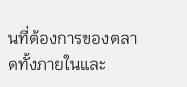นที่ต้องการของตลาดทั้งภายในและ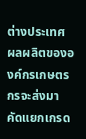ต่างประเทศ ผลผลิตขององค์กรเกษตรกรจะส่งมาคัดแยกเกรด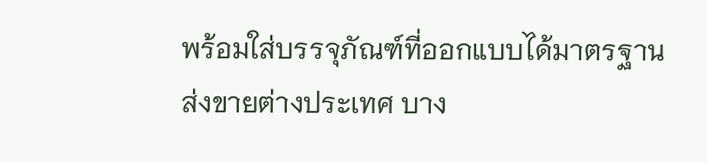พร้อมใส่บรรจุภัณฑ์ที่ออกแบบได้มาตรฐานส่งขายต่างประเทศ บาง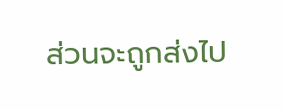ส่วนจะถูกส่งไป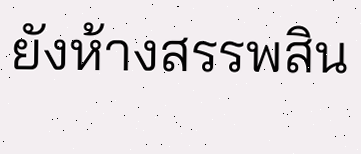ยังห้างสรรพสิน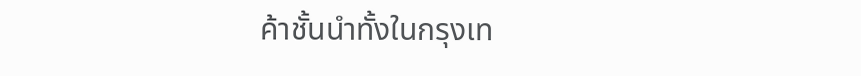ค้าชั้นนำทั้งในกรุงเท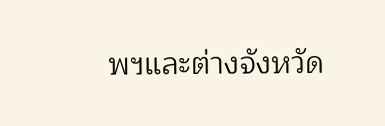พฯและต่างจังหวัด